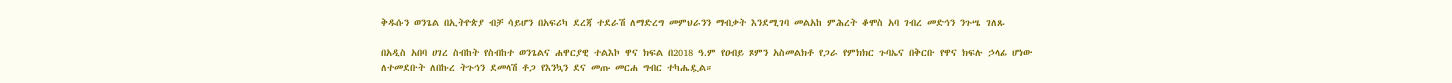ቅዱሱን ወንጌል በኢትዮጵያ ብቻ ሳይሆን በአፍሪካ ደረጃ ተደራሽ ለማድረግ መምህራንን ማብቃት እንደሚገባ መልአከ ምሕረት ቆሞስ አባ ገብረ መድኅን ንጉሤ ገለጹ

በአዲስ አበባ ሀገረ ስብከት የስብከተ ወንጌልና ሐዋርያዊ ተልእኮ ዋና ክፍል በ2018 ዓ.ም የዐብይ ጾምን አስመልክቶ የጋራ የምክክር ጉባኤና በቅርቡ የዋና ክፍሉ ኃላፊ ሆነው ለተመደቡት ለበኩረ ትጉኅን ደመላሽ ቶጋ የእንኳን ደና መጡ መርሐ ግብር ተካሔዷል።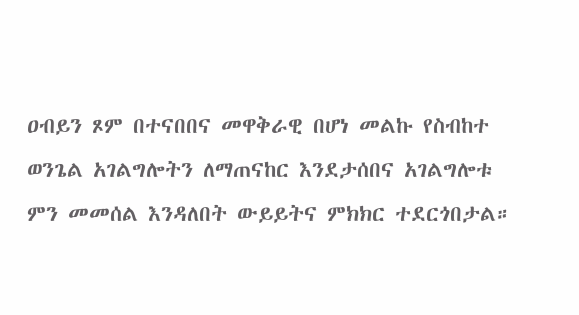ዐብይን ጾም በተናበበና መዋቅራዊ በሆነ መልኩ የስብከተ ወንጌል አገልግሎትን ለማጠናከር እንደታሰበና አገልግሎቱ ምን መመሰል እንዳለበት ውይይትና ምክክር ተደርጎበታል።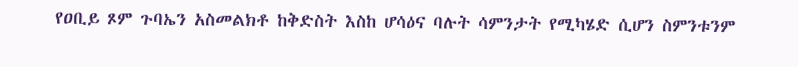የዐቢይ ጾም ጉባኤን አስመልክቶ ከቅድስት እስከ ሆሳዕና ባሉት ሳምንታት የሚካሄድ ሲሆን ስምንቱንም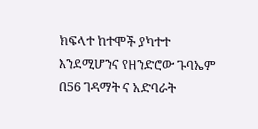ክፍላተ ከተሞች ያካተተ እንደሚሆንና የዘንድሮው ጉባኤም በ56 ገዳማት ና አድባራት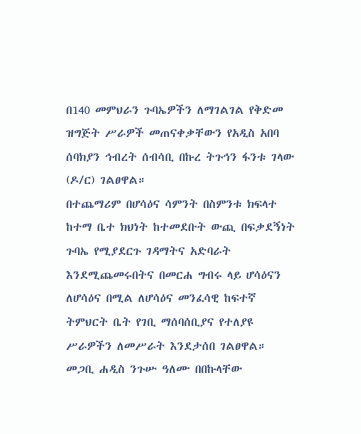በ140 መምህራን ጉባኤዎችን ለማገልገል የቅድመ ዝግጅት ሥራዎች መጠናቀቃቸውን የአዲስ አበባ ሰባክያን ኅብረት ሰብሳቢ በኩረ ትጉኅን ፋንቱ ገላው (ዶ/ር) ገልፀዋል።
በተጨማሪም በሆሳዕና ሳምንት በስምንቱ ክፍላተ ከተማ ቤተ ክህነት ከተመደቡት ውጪ በፍቃደኝነት ጉባኤ የሚያደርጉ ገዳማትና አድባራት እንደሚጨመሩበትና በመርሐ ግብሩ ላይ ሆሳዕናን ለሆሳዕና በሚል ለሆሳዕና መንፈሳዊ ከፍተኛ ትምህርት ቤት የገቢ ማሰባሰቢያና የተለያዩ ሥራዎችን ለመሥራት እንደታሰበ ገልፀዋል።
መጋቢ ሐዲስ ንጉሡ ዓለሙ በበኩላቸው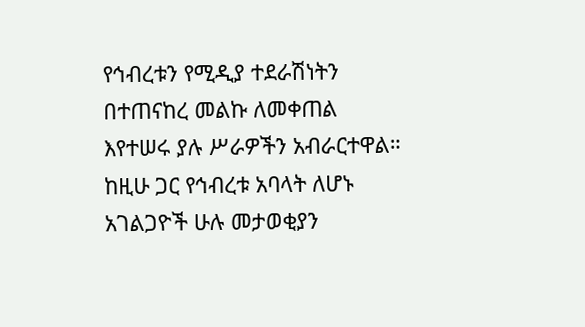የኅብረቱን የሚዲያ ተደራሽነትን በተጠናከረ መልኩ ለመቀጠል እየተሠሩ ያሉ ሥራዎችን አብራርተዋል። ከዚሁ ጋር የኅብረቱ አባላት ለሆኑ አገልጋዮች ሁሉ መታወቂያን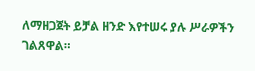ለማዘጋጀት ይቻል ዘንድ እየተሠሩ ያሉ ሥራዎችን ገልጸዋል።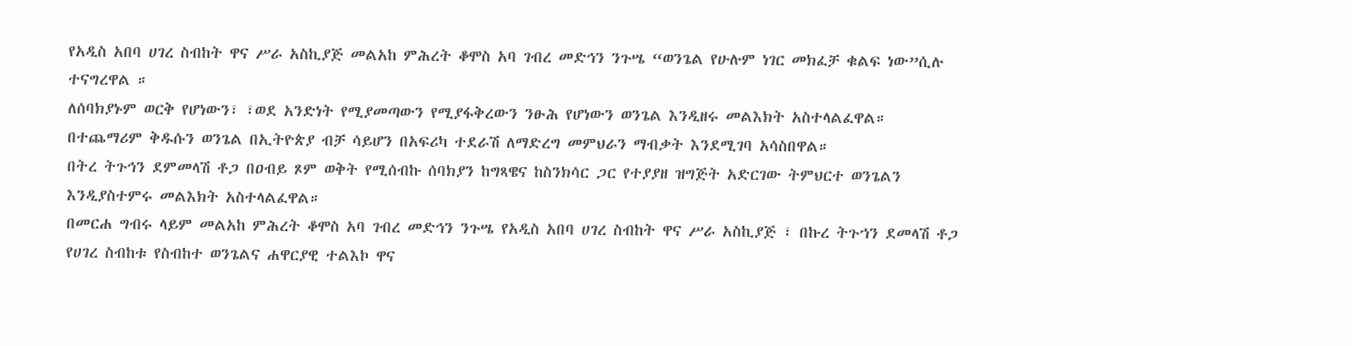የአዲስ አበባ ሀገረ ስብከት ዋና ሥራ አስኪያጅ መልአከ ምሕረት ቆሞስ አባ ገብረ መድኅን ንጉሤ “ወንጌል የሁሉም ነገር መክፈቻ ቁልፍ ነው”ሲሉ ተናግረዋል ።
ለሰባክያኑም ወርቅ የሆነውን፣ ፣ወደ አንድነት የሚያመጣውን የሚያፋቅረውን ንፁሕ የሆነውን ወንጌል እንዲዘሩ መልእክት አስተላልፈዋል።
በተጨማሪም ቅዱሱን ወንጌል በኢትዮጵያ ብቻ ሳይሆን በአፍሪካ ተደራሽ ለማድረግ መምህራን ማብቃት እንደሚገባ አሳስበዋል።
በትረ ትጉኅን ደምመላሽ ቶጋ በዐብይ ጾም ወቅት የሚሰብኩ ሰባክያን ከግጻዌና ከስንክሳር ጋር የተያያዘ ዝግጅት አድርገው ትምህርተ ወንጌልን እንዲያስተምሩ መልእክት አስተላልፈዋል።
በመርሐ ግብሩ ላይም መልአከ ምሕረት ቆሞስ አባ ገብረ መድኅን ንጉሤ የአዲስ አበባ ሀገረ ስብከት ዋና ሥራ አስኪያጅ ፣ በኩረ ትጉኀን ደመላሽ ቶጋ የሀገረ ስብከቱ የስብከተ ወንጌልና ሐዋርያዊ ተልእኮ ዋና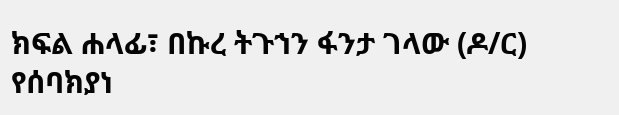ክፍል ሐላፊ፣ በኩረ ትጉኀን ፋንታ ገላው (ዶ/ር) የሰባክያነ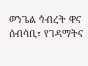ወንጌል ኅብረት ዋና ሰብሳቢ፣ የገዳማትና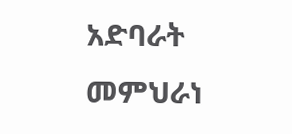አድባራት መምህራነ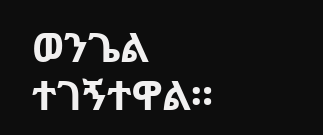ወንጌል ተገኝተዋል።